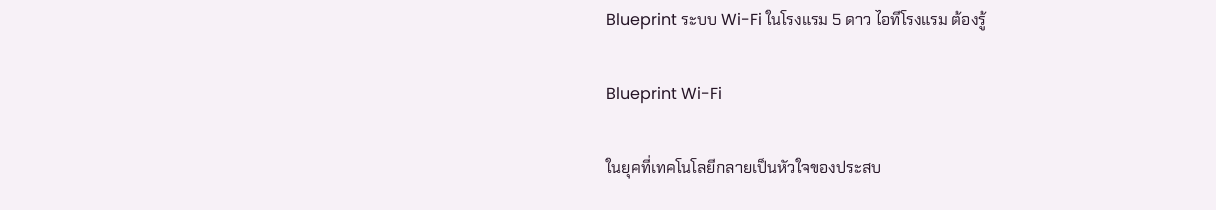Blueprint ระบบ Wi-Fi ในโรงแรม 5 ดาว ไอทีโรงแรม ต้องรู้

Blueprint Wi-Fi

ในยุคที่เทคโนโลยีกลายเป็นหัวใจของประสบ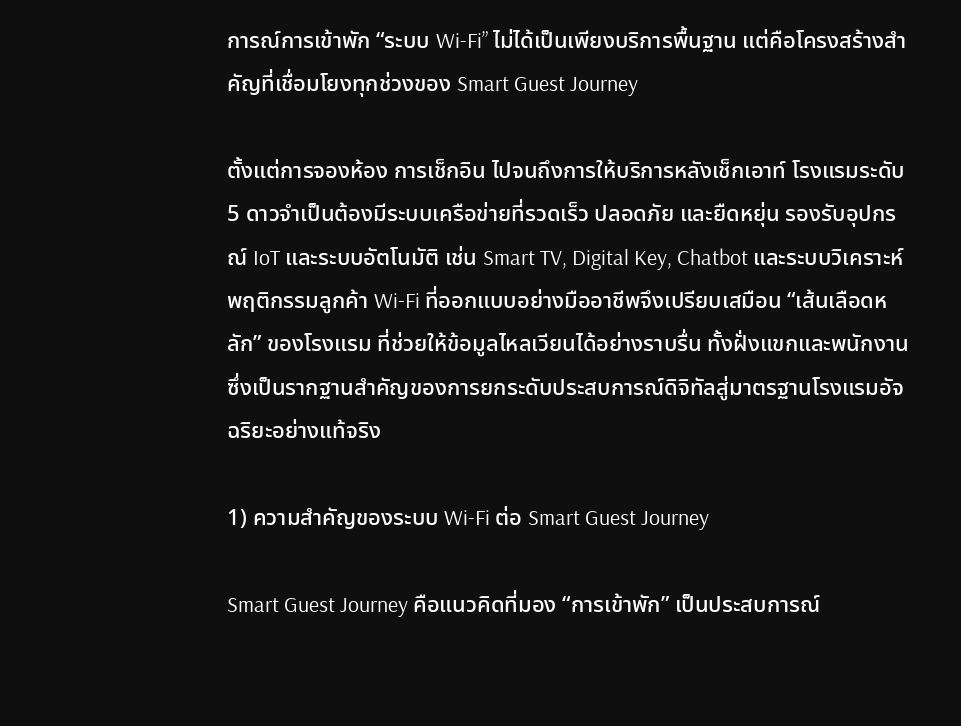การณ์การเข้าพัก “ระบบ Wi-Fi” ไม่ได้เป็นเพียงบริการพื้นฐาน แต่คือโครงสร้างสำคัญที่เชื่อมโยงทุกช่วงของ Smart Guest Journey

ตั้งแต่การจองห้อง การเช็กอิน ไปจนถึงการให้บริการหลังเช็กเอาท์ โรงแรมระดับ 5 ดาวจำเป็นต้องมีระบบเครือข่ายที่รวดเร็ว ปลอดภัย และยืดหยุ่น รองรับอุปกรณ์ IoT และระบบอัตโนมัติ เช่น Smart TV, Digital Key, Chatbot และระบบวิเคราะห์พฤติกรรมลูกค้า Wi-Fi ที่ออกแบบอย่างมืออาชีพจึงเปรียบเสมือน “เส้นเลือดหลัก” ของโรงแรม ที่ช่วยให้ข้อมูลไหลเวียนได้อย่างราบรื่น ทั้งฝั่งแขกและพนักงาน ซึ่งเป็นรากฐานสำคัญของการยกระดับประสบการณ์ดิจิทัลสู่มาตรฐานโรงแรมอัจฉริยะอย่างแท้จริง

1) ความสำคัญของระบบ Wi-Fi ต่อ Smart Guest Journey

Smart Guest Journey คือแนวคิดที่มอง “การเข้าพัก” เป็นประสบการณ์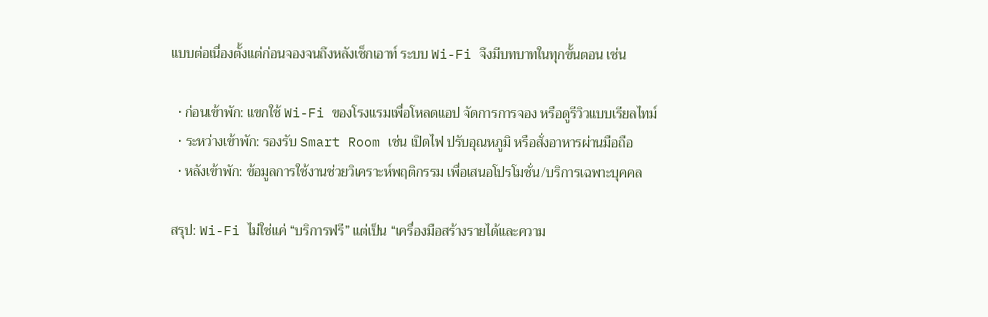แบบต่อเนื่องตั้งแต่ก่อนจองจนถึงหลังเช็กเอาท์ ระบบ Wi-Fi จึงมีบทบาทในทุกขั้นตอน เช่น

  • ก่อนเข้าพัก: แขกใช้ Wi-Fi ของโรงแรมเพื่อโหลดแอป จัดการการจอง หรือดูรีวิวแบบเรียลไทม์
  • ระหว่างเข้าพัก: รองรับ Smart Room เช่น เปิดไฟ ปรับอุณหภูมิ หรือสั่งอาหารผ่านมือถือ
  • หลังเข้าพัก: ข้อมูลการใช้งานช่วยวิเคราะห์พฤติกรรม เพื่อเสนอโปรโมชั่น/บริการเฉพาะบุคคล

สรุป: Wi-Fi ไม่ใช่แค่ “บริการฟรี” แต่เป็น “เครื่องมือสร้างรายได้และความ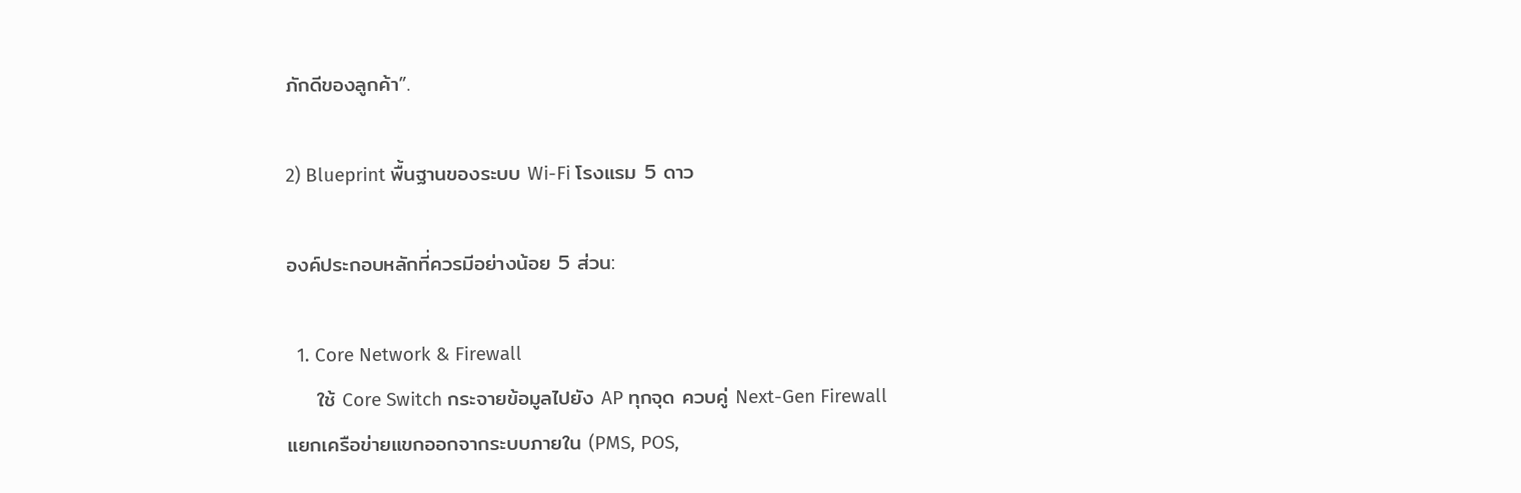ภักดีของลูกค้า”.

2) Blueprint พื้นฐานของระบบ Wi-Fi โรงแรม 5 ดาว

องค์ประกอบหลักที่ควรมีอย่างน้อย 5 ส่วน:

  1. Core Network & Firewall
    ใช้ Core Switch กระจายข้อมูลไปยัง AP ทุกจุด ควบคู่ Next-Gen Firewall แยกเครือข่ายแขกออกจากระบบภายใน (PMS, POS,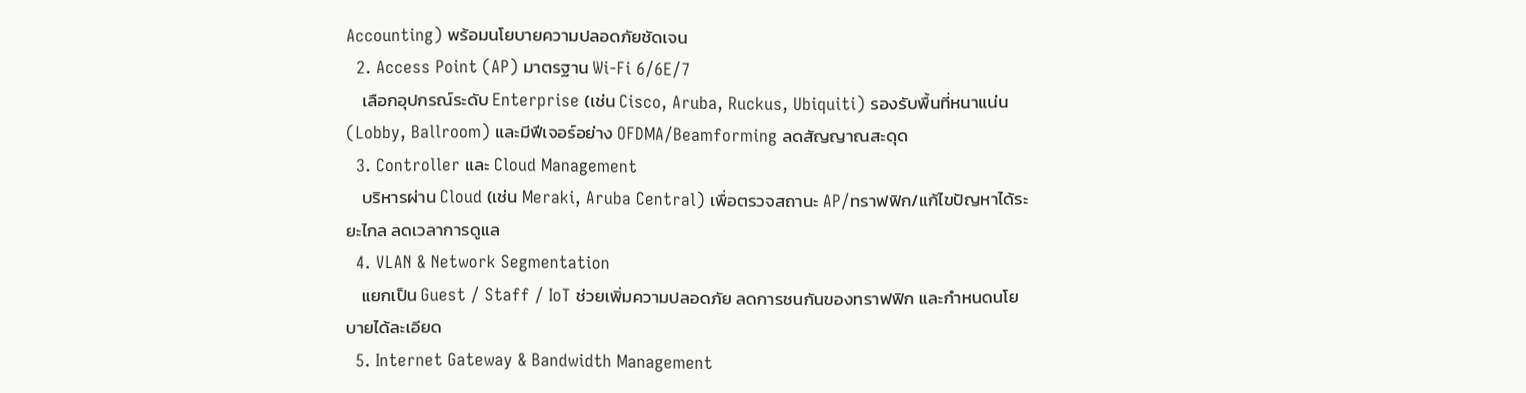Accounting) พร้อมนโยบายความปลอดภัยชัดเจน
  2. Access Point (AP) มาตรฐาน Wi-Fi 6/6E/7
    เลือกอุปกรณ์ระดับ Enterprise (เช่น Cisco, Aruba, Ruckus, Ubiquiti) รองรับพื้นที่หนาแน่น (Lobby, Ballroom) และมีฟีเจอร์อย่าง OFDMA/Beamforming ลดสัญญาณสะดุด
  3. Controller และ Cloud Management
    บริหารผ่าน Cloud (เช่น Meraki, Aruba Central) เพื่อตรวจสถานะ AP/ทราฟฟิก/แก้ไขปัญหาได้ระยะไกล ลดเวลาการดูแล
  4. VLAN & Network Segmentation
    แยกเป็น Guest / Staff / IoT ช่วยเพิ่มความปลอดภัย ลดการชนกันของทราฟฟิก และกำหนดนโยบายได้ละเอียด
  5. Internet Gateway & Bandwidth Management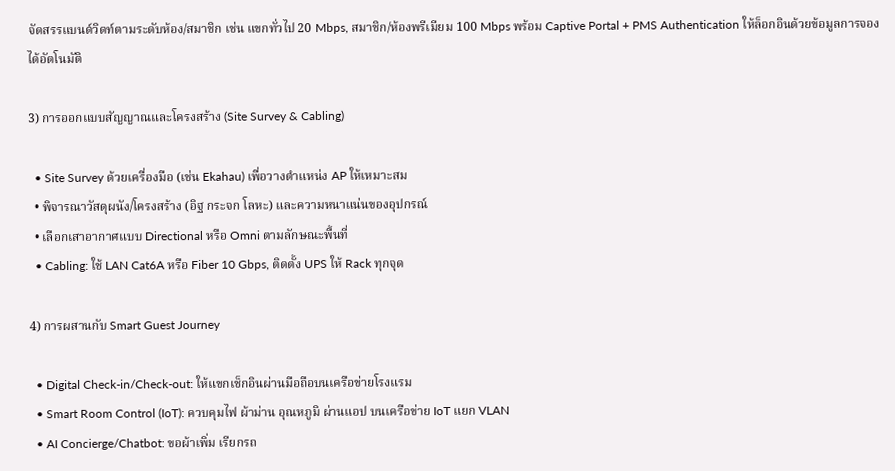จัดสรรแบนด์วิดท์ตามระดับห้อง/สมาชิก เช่น แขกทั่วไป 20 Mbps, สมาชิก/ห้องพรีเมียม 100 Mbps พร้อม Captive Portal + PMS Authentication ให้ล็อกอินด้วยข้อมูลการจองได้อัตโนมัติ

3) การออกแบบสัญญาณและโครงสร้าง (Site Survey & Cabling)

  • Site Survey ด้วยเครื่องมือ (เช่น Ekahau) เพื่อวางตำแหน่ง AP ให้เหมาะสม
  • พิจารณาวัสดุผนัง/โครงสร้าง (อิฐ กระจก โลหะ) และความหนาแน่นของอุปกรณ์
  • เลือกเสาอากาศแบบ Directional หรือ Omni ตามลักษณะพื้นที่
  • Cabling: ใช้ LAN Cat6A หรือ Fiber 10 Gbps, ติดตั้ง UPS ให้ Rack ทุกจุด

4) การผสานกับ Smart Guest Journey

  • Digital Check-in/Check-out: ให้แขกเช็กอินผ่านมือถือบนเครือข่ายโรงแรม
  • Smart Room Control (IoT): ควบคุมไฟ ผ้าม่าน อุณหภูมิ ผ่านแอป บนเครือข่าย IoT แยก VLAN
  • AI Concierge/Chatbot: ขอผ้าเพิ่ม เรียกรถ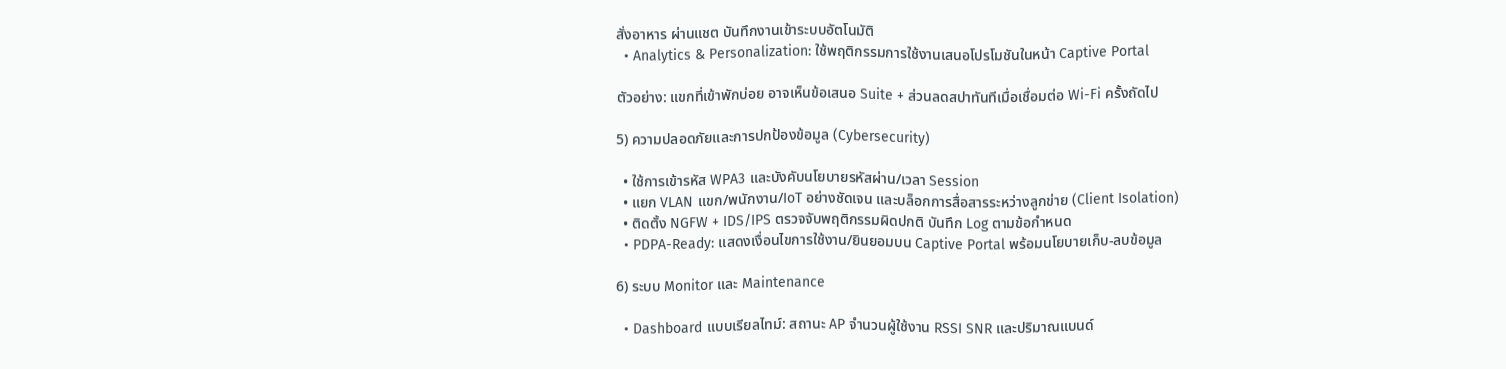สั่งอาหาร ผ่านแชต บันทึกงานเข้าระบบอัตโนมัติ
  • Analytics & Personalization: ใช้พฤติกรรมการใช้งานเสนอโปรโมชันในหน้า Captive Portal

ตัวอย่าง: แขกที่เข้าพักบ่อย อาจเห็นข้อเสนอ Suite + ส่วนลดสปาทันทีเมื่อเชื่อมต่อ Wi-Fi ครั้งถัดไป

5) ความปลอดภัยและการปกป้องข้อมูล (Cybersecurity)

  • ใช้การเข้ารหัส WPA3 และบังคับนโยบายรหัสผ่าน/เวลา Session
  • แยก VLAN แขก/พนักงาน/IoT อย่างชัดเจน และบล็อกการสื่อสารระหว่างลูกข่าย (Client Isolation)
  • ติดตั้ง NGFW + IDS/IPS ตรวจจับพฤติกรรมผิดปกติ บันทึก Log ตามข้อกำหนด
  • PDPA-Ready: แสดงเงื่อนไขการใช้งาน/ยินยอมบน Captive Portal พร้อมนโยบายเก็บ-ลบข้อมูล

6) ระบบ Monitor และ Maintenance

  • Dashboard แบบเรียลไทม์: สถานะ AP จำนวนผู้ใช้งาน RSSI SNR และปริมาณแบนด์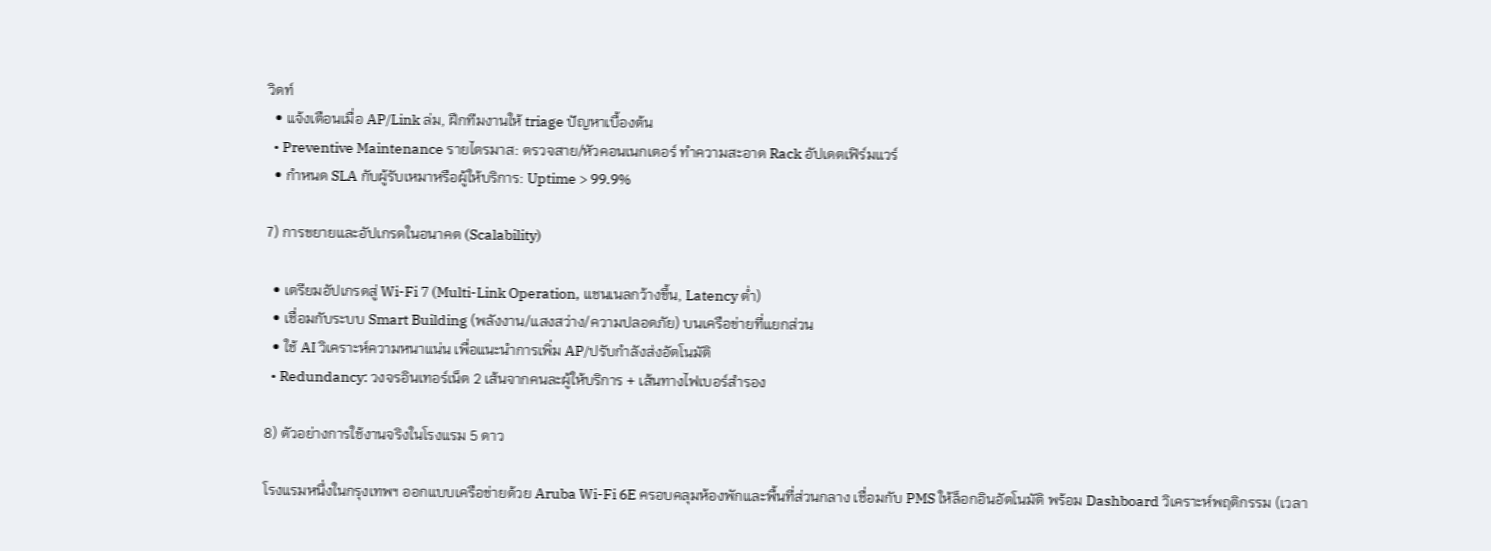วิดท์
  • แจ้งเตือนเมื่อ AP/Link ล่ม, ฝึกทีมงานให้ triage ปัญหาเบื้องต้น
  • Preventive Maintenance รายไตรมาส: ตรวจสาย/หัวคอนเนกเตอร์ ทำความสะอาด Rack อัปเดตเฟิร์มแวร์
  • กำหนด SLA กับผู้รับเหมาหรือผู้ให้บริการ: Uptime > 99.9%

7) การขยายและอัปเกรดในอนาคต (Scalability)

  • เตรียมอัปเกรดสู่ Wi-Fi 7 (Multi-Link Operation, แชนเนลกว้างขึ้น, Latency ต่ำ)
  • เชื่อมกับระบบ Smart Building (พลังงาน/แสงสว่าง/ความปลอดภัย) บนเครือข่ายที่แยกส่วน
  • ใช้ AI วิเคราะห์ความหนาแน่น เพื่อแนะนำการเพิ่ม AP/ปรับกำลังส่งอัตโนมัติ
  • Redundancy: วงจรอินเทอร์เน็ต 2 เส้นจากคนละผู้ให้บริการ + เส้นทางไฟเบอร์สำรอง

8) ตัวอย่างการใช้งานจริงในโรงแรม 5 ดาว

โรงแรมหนึ่งในกรุงเทพฯ ออกแบบเครือข่ายด้วย Aruba Wi-Fi 6E ครอบคลุมห้องพักและพื้นที่ส่วนกลาง เชื่อมกับ PMS ให้ล็อกอินอัตโนมัติ พร้อม Dashboard วิเคราะห์พฤติกรรม (เวลา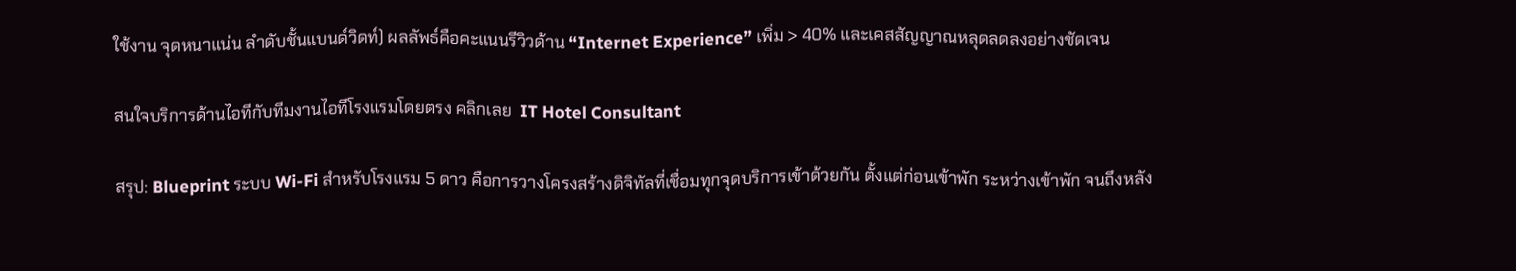ใช้งาน จุดหนาแน่น ลำดับชั้นแบนด์วิดท์) ผลลัพธ์คือคะแนนรีวิวด้าน “Internet Experience” เพิ่ม > 40% และเคสสัญญาณหลุดลดลงอย่างชัดเจน

สนใจบริการด้านไอทีกับทีมงานไอทีโรงแรมโดยตรง คลิกเลย  IT Hotel Consultant

สรุป: Blueprint ระบบ Wi-Fi สำหรับโรงแรม 5 ดาว คือการวางโครงสร้างดิจิทัลที่เชื่อมทุกจุดบริการเข้าด้วยกัน ตั้งแต่ก่อนเข้าพัก ระหว่างเข้าพัก จนถึงหลัง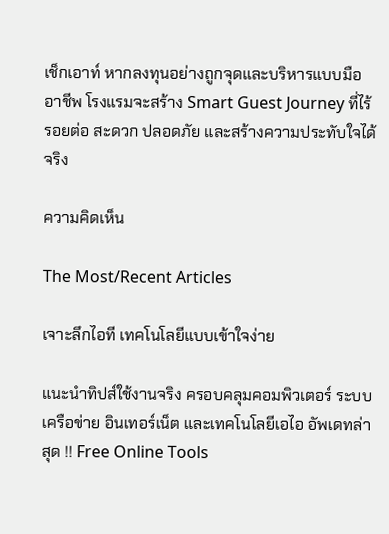เช็กเอาท์ หากลงทุนอย่างถูกจุดและบริหารแบบมืออาชีพ โรงแรมจะสร้าง Smart Guest Journey ที่ไร้รอยต่อ สะดวก ปลอดภัย และสร้างความประทับใจได้จริง

ความคิดเห็น

The Most/Recent Articles

เจาะลึกไอที เทคโนโลยีแบบเข้าใจง่าย

แนะนำทิปส์ใช้งานจริง ครอบคลุมคอมพิวเตอร์ ระบบเครือข่าย อินเทอร์เน็ต และเทคโนโลยีเอไอ อัพเดทล่าสุด !! Free Online Tools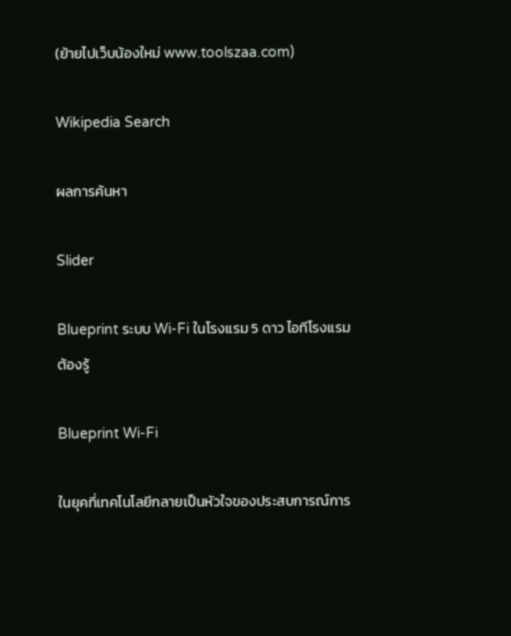(ย้ายไปเว็บน้องใหม่ www.toolszaa.com)

Wikipedia Search

ผลการค้นหา

Slider

Blueprint ระบบ Wi-Fi ในโรงแรม 5 ดาว ไอทีโรงแรม ต้องรู้

Blueprint Wi-Fi

ในยุคที่เทคโนโลยีกลายเป็นหัวใจของประสบการณ์การ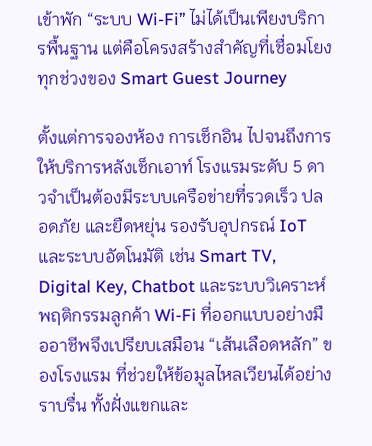เข้าพัก “ระบบ Wi-Fi” ไม่ได้เป็นเพียงบริการพื้นฐาน แต่คือโครงสร้างสำคัญที่เชื่อมโยงทุกช่วงของ Smart Guest Journey

ตั้งแต่การจองห้อง การเช็กอิน ไปจนถึงการให้บริการหลังเช็กเอาท์ โรงแรมระดับ 5 ดาวจำเป็นต้องมีระบบเครือข่ายที่รวดเร็ว ปลอดภัย และยืดหยุ่น รองรับอุปกรณ์ IoT และระบบอัตโนมัติ เช่น Smart TV, Digital Key, Chatbot และระบบวิเคราะห์พฤติกรรมลูกค้า Wi-Fi ที่ออกแบบอย่างมืออาชีพจึงเปรียบเสมือน “เส้นเลือดหลัก” ของโรงแรม ที่ช่วยให้ข้อมูลไหลเวียนได้อย่างราบรื่น ทั้งฝั่งแขกและ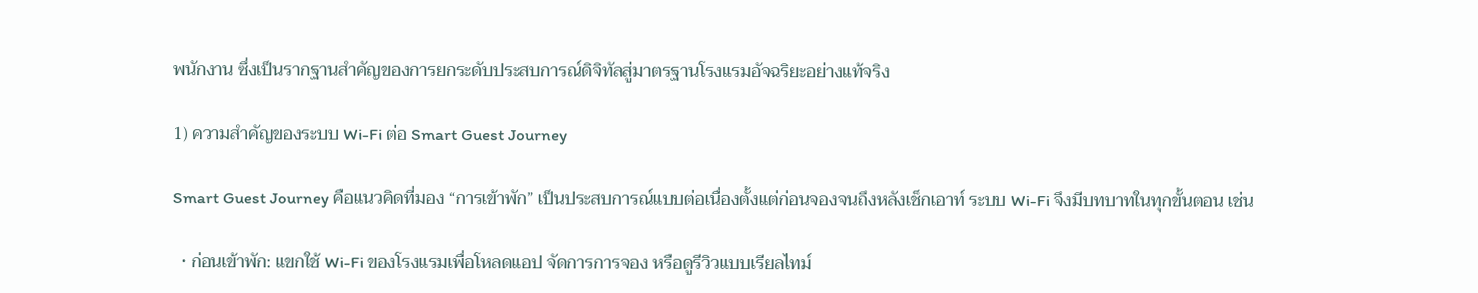พนักงาน ซึ่งเป็นรากฐานสำคัญของการยกระดับประสบการณ์ดิจิทัลสู่มาตรฐานโรงแรมอัจฉริยะอย่างแท้จริง

1) ความสำคัญของระบบ Wi-Fi ต่อ Smart Guest Journey

Smart Guest Journey คือแนวคิดที่มอง “การเข้าพัก” เป็นประสบการณ์แบบต่อเนื่องตั้งแต่ก่อนจองจนถึงหลังเช็กเอาท์ ระบบ Wi-Fi จึงมีบทบาทในทุกขั้นตอน เช่น

  • ก่อนเข้าพัก: แขกใช้ Wi-Fi ของโรงแรมเพื่อโหลดแอป จัดการการจอง หรือดูรีวิวแบบเรียลไทม์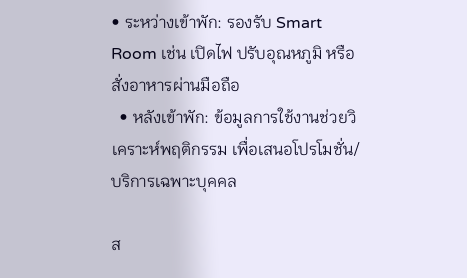• ระหว่างเข้าพัก: รองรับ Smart Room เช่น เปิดไฟ ปรับอุณหภูมิ หรือสั่งอาหารผ่านมือถือ
  • หลังเข้าพัก: ข้อมูลการใช้งานช่วยวิเคราะห์พฤติกรรม เพื่อเสนอโปรโมชั่น/บริการเฉพาะบุคคล

ส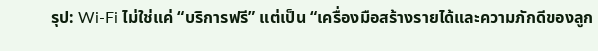รุป: Wi-Fi ไม่ใช่แค่ “บริการฟรี” แต่เป็น “เครื่องมือสร้างรายได้และความภักดีของลูก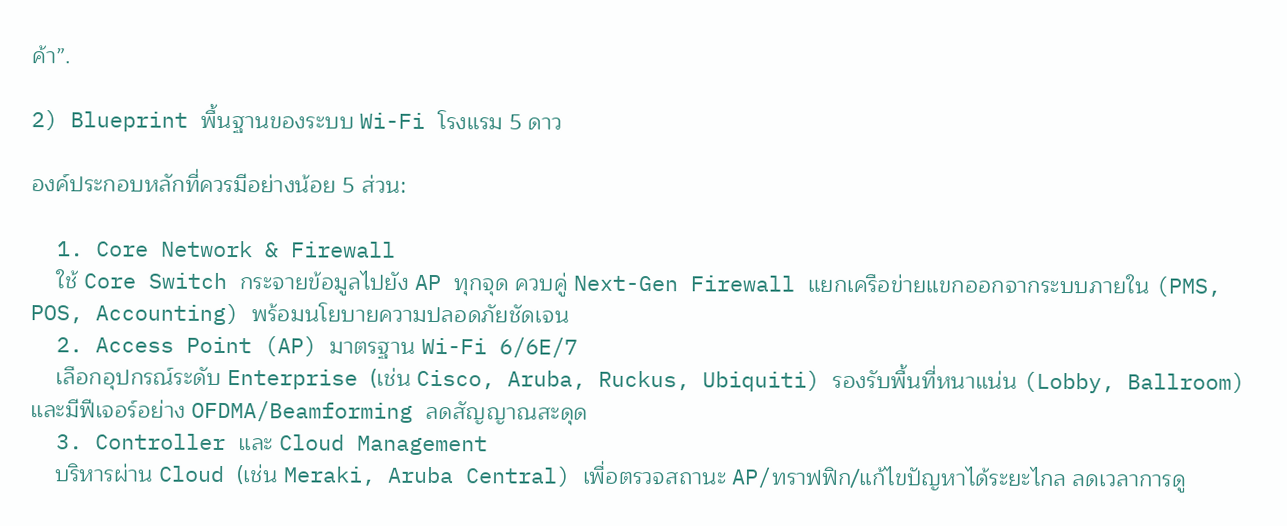ค้า”.

2) Blueprint พื้นฐานของระบบ Wi-Fi โรงแรม 5 ดาว

องค์ประกอบหลักที่ควรมีอย่างน้อย 5 ส่วน:

  1. Core Network & Firewall
    ใช้ Core Switch กระจายข้อมูลไปยัง AP ทุกจุด ควบคู่ Next-Gen Firewall แยกเครือข่ายแขกออกจากระบบภายใน (PMS, POS, Accounting) พร้อมนโยบายความปลอดภัยชัดเจน
  2. Access Point (AP) มาตรฐาน Wi-Fi 6/6E/7
    เลือกอุปกรณ์ระดับ Enterprise (เช่น Cisco, Aruba, Ruckus, Ubiquiti) รองรับพื้นที่หนาแน่น (Lobby, Ballroom) และมีฟีเจอร์อย่าง OFDMA/Beamforming ลดสัญญาณสะดุด
  3. Controller และ Cloud Management
    บริหารผ่าน Cloud (เช่น Meraki, Aruba Central) เพื่อตรวจสถานะ AP/ทราฟฟิก/แก้ไขปัญหาได้ระยะไกล ลดเวลาการดู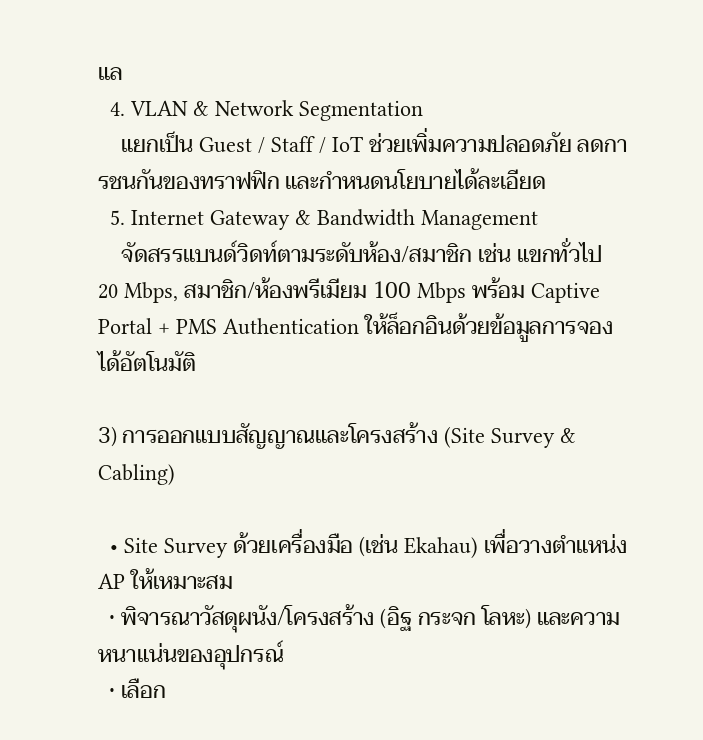แล
  4. VLAN & Network Segmentation
    แยกเป็น Guest / Staff / IoT ช่วยเพิ่มความปลอดภัย ลดการชนกันของทราฟฟิก และกำหนดนโยบายได้ละเอียด
  5. Internet Gateway & Bandwidth Management
    จัดสรรแบนด์วิดท์ตามระดับห้อง/สมาชิก เช่น แขกทั่วไป 20 Mbps, สมาชิก/ห้องพรีเมียม 100 Mbps พร้อม Captive Portal + PMS Authentication ให้ล็อกอินด้วยข้อมูลการจองได้อัตโนมัติ

3) การออกแบบสัญญาณและโครงสร้าง (Site Survey & Cabling)

  • Site Survey ด้วยเครื่องมือ (เช่น Ekahau) เพื่อวางตำแหน่ง AP ให้เหมาะสม
  • พิจารณาวัสดุผนัง/โครงสร้าง (อิฐ กระจก โลหะ) และความหนาแน่นของอุปกรณ์
  • เลือก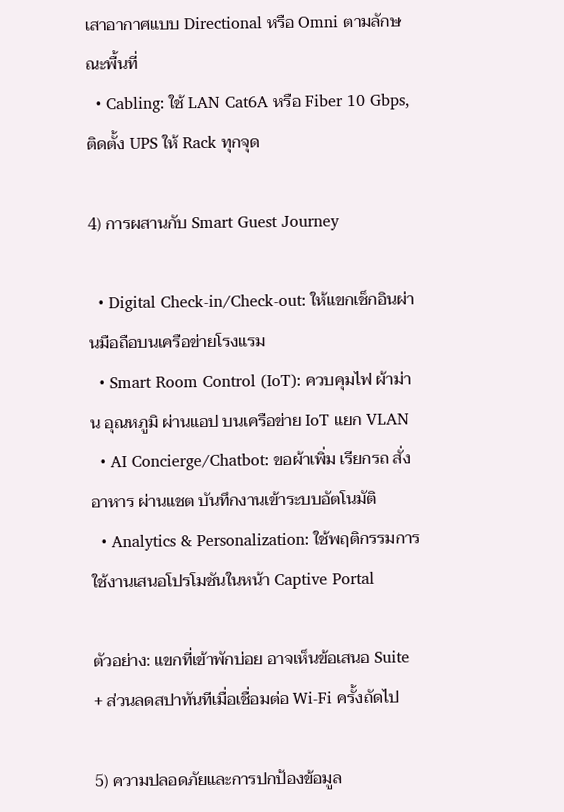เสาอากาศแบบ Directional หรือ Omni ตามลักษณะพื้นที่
  • Cabling: ใช้ LAN Cat6A หรือ Fiber 10 Gbps, ติดตั้ง UPS ให้ Rack ทุกจุด

4) การผสานกับ Smart Guest Journey

  • Digital Check-in/Check-out: ให้แขกเช็กอินผ่านมือถือบนเครือข่ายโรงแรม
  • Smart Room Control (IoT): ควบคุมไฟ ผ้าม่าน อุณหภูมิ ผ่านแอป บนเครือข่าย IoT แยก VLAN
  • AI Concierge/Chatbot: ขอผ้าเพิ่ม เรียกรถ สั่งอาหาร ผ่านแชต บันทึกงานเข้าระบบอัตโนมัติ
  • Analytics & Personalization: ใช้พฤติกรรมการใช้งานเสนอโปรโมชันในหน้า Captive Portal

ตัวอย่าง: แขกที่เข้าพักบ่อย อาจเห็นข้อเสนอ Suite + ส่วนลดสปาทันทีเมื่อเชื่อมต่อ Wi-Fi ครั้งถัดไป

5) ความปลอดภัยและการปกป้องข้อมูล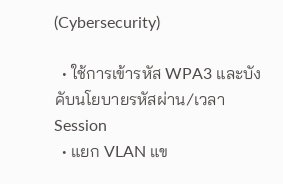(Cybersecurity)

  • ใช้การเข้ารหัส WPA3 และบังคับนโยบายรหัสผ่าน/เวลา Session
  • แยก VLAN แข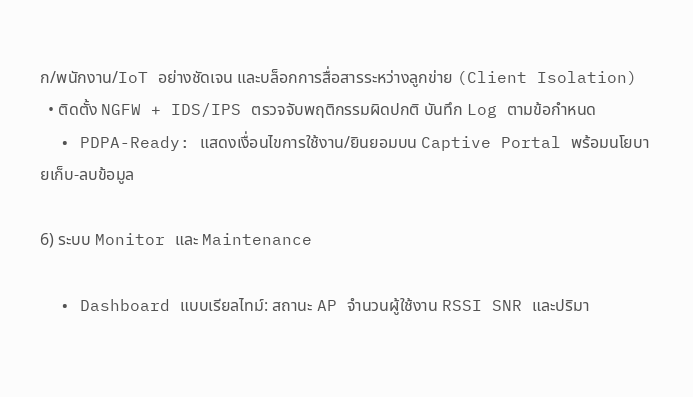ก/พนักงาน/IoT อย่างชัดเจน และบล็อกการสื่อสารระหว่างลูกข่าย (Client Isolation)
  • ติดตั้ง NGFW + IDS/IPS ตรวจจับพฤติกรรมผิดปกติ บันทึก Log ตามข้อกำหนด
  • PDPA-Ready: แสดงเงื่อนไขการใช้งาน/ยินยอมบน Captive Portal พร้อมนโยบายเก็บ-ลบข้อมูล

6) ระบบ Monitor และ Maintenance

  • Dashboard แบบเรียลไทม์: สถานะ AP จำนวนผู้ใช้งาน RSSI SNR และปริมา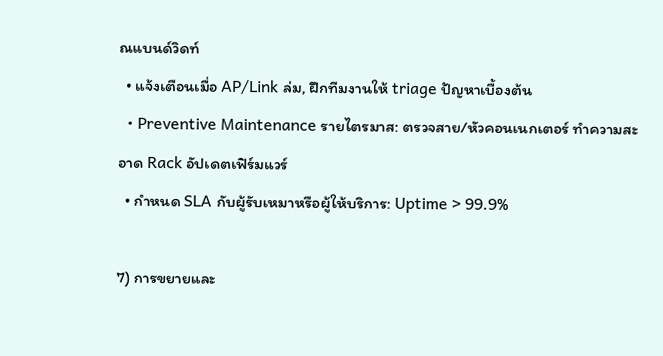ณแบนด์วิดท์
  • แจ้งเตือนเมื่อ AP/Link ล่ม, ฝึกทีมงานให้ triage ปัญหาเบื้องต้น
  • Preventive Maintenance รายไตรมาส: ตรวจสาย/หัวคอนเนกเตอร์ ทำความสะอาด Rack อัปเดตเฟิร์มแวร์
  • กำหนด SLA กับผู้รับเหมาหรือผู้ให้บริการ: Uptime > 99.9%

7) การขยายและ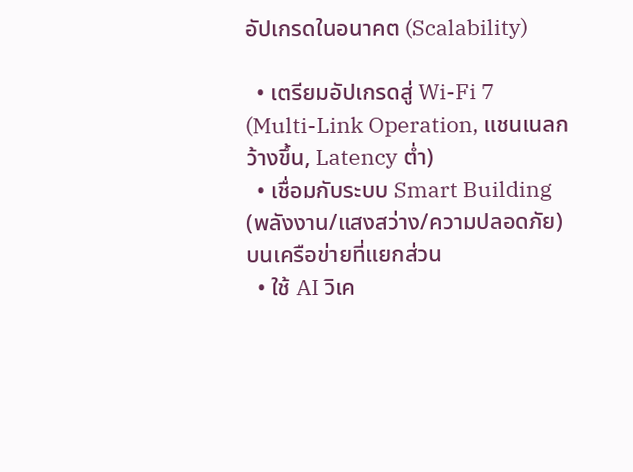อัปเกรดในอนาคต (Scalability)

  • เตรียมอัปเกรดสู่ Wi-Fi 7 (Multi-Link Operation, แชนเนลกว้างขึ้น, Latency ต่ำ)
  • เชื่อมกับระบบ Smart Building (พลังงาน/แสงสว่าง/ความปลอดภัย) บนเครือข่ายที่แยกส่วน
  • ใช้ AI วิเค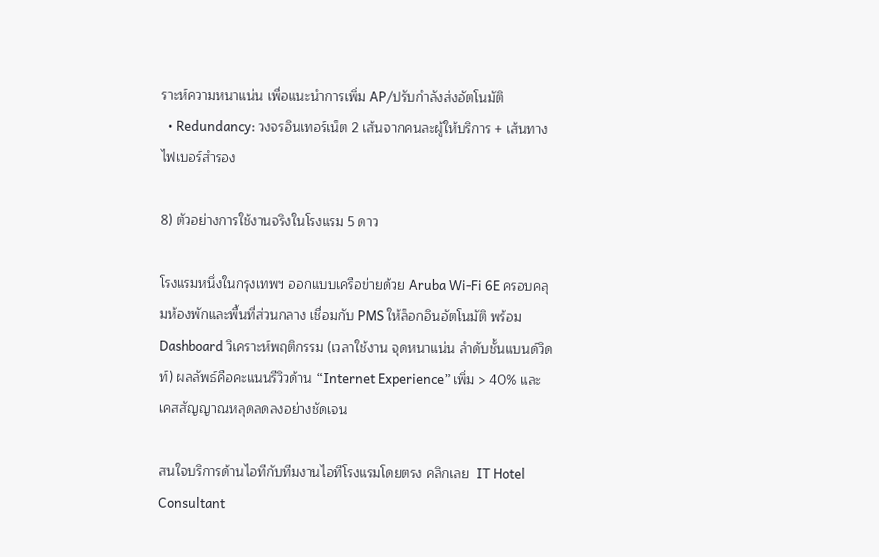ราะห์ความหนาแน่น เพื่อแนะนำการเพิ่ม AP/ปรับกำลังส่งอัตโนมัติ
  • Redundancy: วงจรอินเทอร์เน็ต 2 เส้นจากคนละผู้ให้บริการ + เส้นทางไฟเบอร์สำรอง

8) ตัวอย่างการใช้งานจริงในโรงแรม 5 ดาว

โรงแรมหนึ่งในกรุงเทพฯ ออกแบบเครือข่ายด้วย Aruba Wi-Fi 6E ครอบคลุมห้องพักและพื้นที่ส่วนกลาง เชื่อมกับ PMS ให้ล็อกอินอัตโนมัติ พร้อม Dashboard วิเคราะห์พฤติกรรม (เวลาใช้งาน จุดหนาแน่น ลำดับชั้นแบนด์วิดท์) ผลลัพธ์คือคะแนนรีวิวด้าน “Internet Experience” เพิ่ม > 40% และเคสสัญญาณหลุดลดลงอย่างชัดเจน

สนใจบริการด้านไอทีกับทีมงานไอทีโรงแรมโดยตรง คลิกเลย  IT Hotel Consultant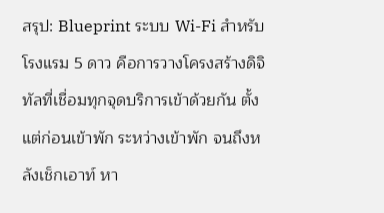สรุป: Blueprint ระบบ Wi-Fi สำหรับโรงแรม 5 ดาว คือการวางโครงสร้างดิจิทัลที่เชื่อมทุกจุดบริการเข้าด้วยกัน ตั้งแต่ก่อนเข้าพัก ระหว่างเข้าพัก จนถึงหลังเช็กเอาท์ หา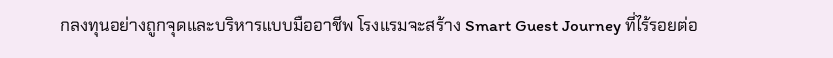กลงทุนอย่างถูกจุดและบริหารแบบมืออาชีพ โรงแรมจะสร้าง Smart Guest Journey ที่ไร้รอยต่อ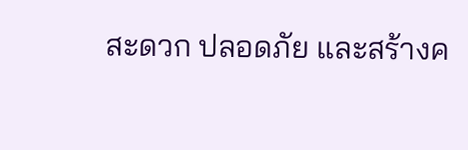สะดวก ปลอดภัย และสร้างค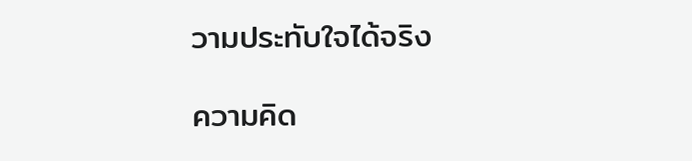วามประทับใจได้จริง

ความคิด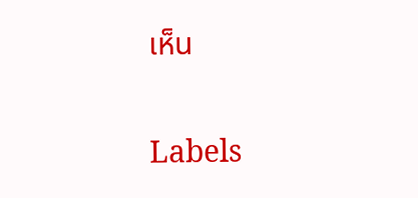เห็น

Labels